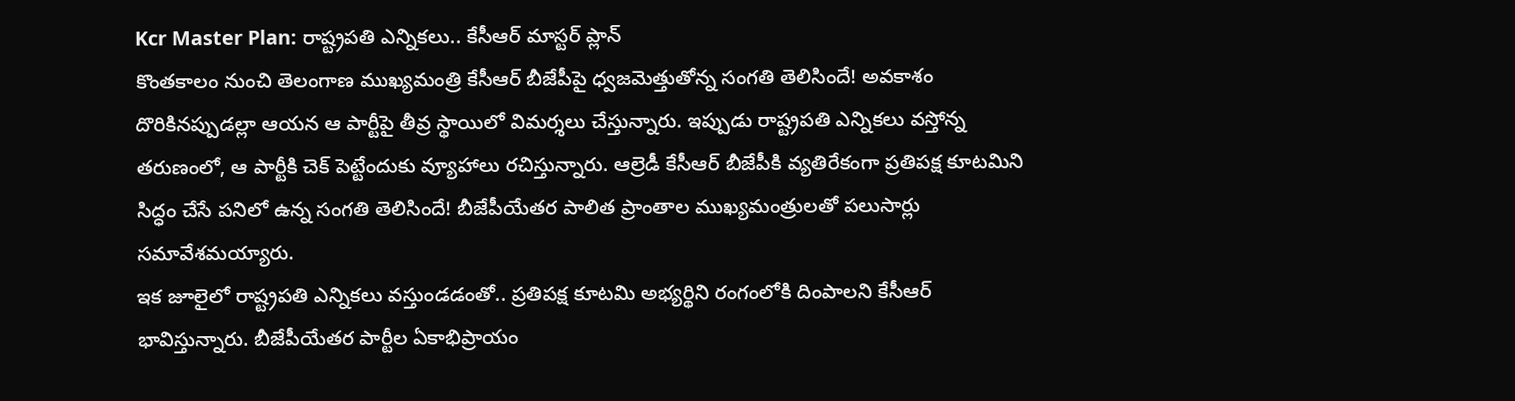Kcr Master Plan: రాష్ట్రపతి ఎన్నికలు.. కేసీఆర్ మాస్టర్ ప్లాన్
కొంతకాలం నుంచి తెలంగాణ ముఖ్యమంత్రి కేసీఆర్ బీజేపీపై ధ్వజమెత్తుతోన్న సంగతి తెలిసిందే! అవకాశం దొరికినప్పుడల్లా ఆయన ఆ పార్టీపై తీవ్ర స్థాయిలో విమర్శలు చేస్తున్నారు. ఇప్పుడు రాష్ట్రపతి ఎన్నికలు వస్తోన్న తరుణంలో, ఆ పార్టీకి చెక్ పెట్టేందుకు వ్యూహాలు రచిస్తున్నారు. ఆల్రెడీ కేసీఆర్ బీజేపీకి వ్యతిరేకంగా ప్రతిపక్ష కూటమిని సిద్ధం చేసే పనిలో ఉన్న సంగతి తెలిసిందే! బీజేపీయేతర పాలిత ప్రాంతాల ముఖ్యమంత్రులతో పలుసార్లు సమావేశమయ్యారు.
ఇక జూలైలో రాష్ట్రపతి ఎన్నికలు వస్తుండడంతో.. ప్రతిపక్ష కూటమి అభ్యర్థిని రంగంలోకి దింపాలని కేసీఆర్ భావిస్తున్నారు. బీజేపీయేతర పార్టీల ఏకాభిప్రాయం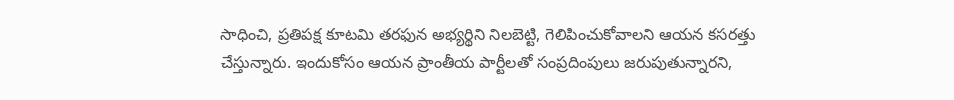సాధించి, ప్రతిపక్ష కూటమి తరఫున అభ్యర్థిని నిలబెట్టి, గెలిపించుకోవాలని ఆయన కసరత్తు చేస్తున్నారు. ఇందుకోసం ఆయన ప్రాంతీయ పార్టీలతో సంప్రదింపులు జరుపుతున్నారని,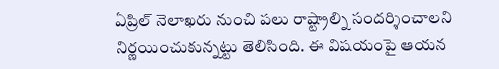ఏప్రిల్ నెలాఖరు నుంచి పలు రాష్ట్రాల్ని సందర్శించాలని నిర్ణయించుకున్నట్టు తెలిసింది. ఈ విషయంపై ఆయన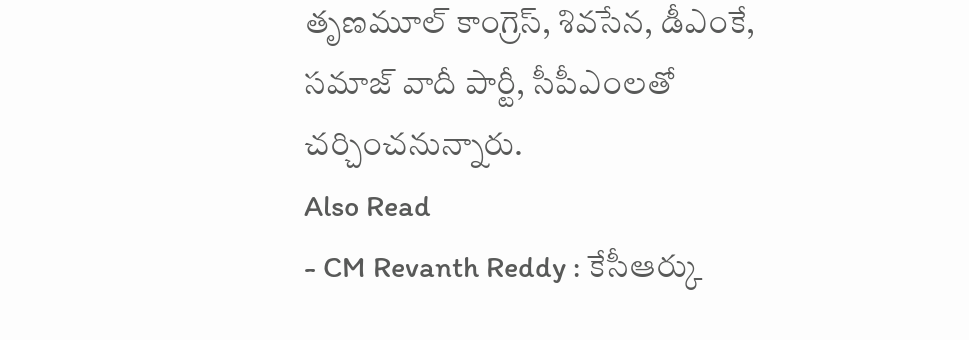తృణమూల్ కాంగ్రెస్, శివసేన, డీఎంకే, సమాజ్ వాదీ పార్టీ, సీపీఎంలతో చర్చించనున్నారు.
Also Read
- CM Revanth Reddy : కేసీఆర్కు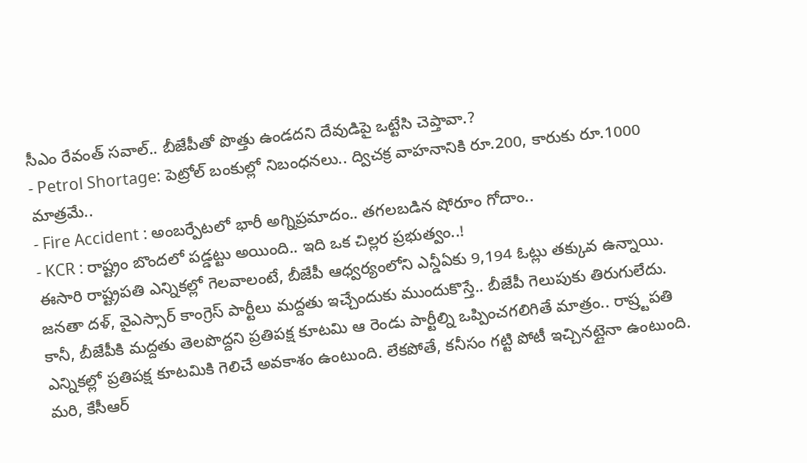సీఎం రేవంత్ సవాల్.. బీజేపీతో పొత్తు ఉండదని దేవుడిపై ఒట్టేసి చెప్తావా.?
- Petrol Shortage: పెట్రోల్ బంకుల్లో నిబంధనలు.. ద్విచక్ర వాహనానికి రూ.200, కారుకు రూ.1000 మాత్రమే..
- Fire Accident : అంబర్పేటలో భారీ అగ్నిప్రమాదం.. తగలబడిన షోరూం గోదాం..
- KCR : రాష్ట్రం బొందలో పడ్డట్టు అయింది.. ఇది ఒక చిల్లర ప్రభుత్వం..!
ఈసారి రాష్ట్రపతి ఎన్నికల్లో గెలవాలంటే, బీజేపీ ఆధ్వర్యంలోని ఎన్డీఏకు 9,194 ఓట్లు తక్కువ ఉన్నాయి. జనతా దళ్, వైఎస్సార్ కాంగ్రెస్ పార్టీలు మద్దతు ఇచ్చేందుకు ముందుకొస్తే.. బీజేపీ గెలుపుకు తిరుగులేదు. కానీ, బీజేపీకి మద్దతు తెలపొద్దని ప్రతిపక్ష కూటమి ఆ రెండు పార్టీల్ని ఒప్పించగలిగితే మాత్రం.. రాష్ర్టపతి ఎన్నికల్లో ప్రతిపక్ష కూటమికి గెలిచే అవకాశం ఉంటుంది. లేకపోతే, కనీసం గట్టి పోటీ ఇచ్చినట్లైనా ఉంటుంది. మరి, కేసీఆర్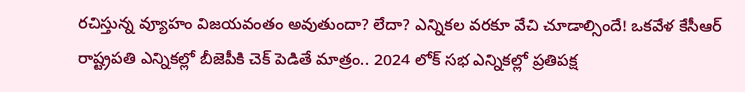రచిస్తున్న వ్యూహం విజయవంతం అవుతుందా? లేదా? ఎన్నికల వరకూ వేచి చూడాల్సిందే! ఒకవేళ కేసీఆర్ రాష్ట్రపతి ఎన్నికల్లో బీజెపీకి చెక్ పెడితే మాత్రం.. 2024 లోక్ సభ ఎన్నికల్లో ప్రతిపక్ష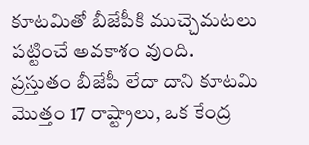కూటమితో బీజేపీకి ముచ్చెమటలు పట్టించే అవకాశం వుంది.
ప్రస్తుతం బీజేపీ లేదా దాని కూటమి మొత్తం 17 రాష్ట్రాలు, ఒక కేంద్ర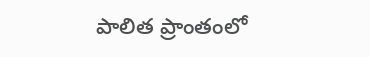పాలిత ప్రాంతంలో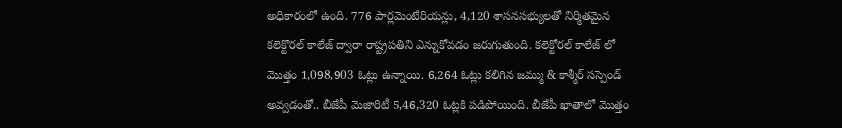అధికారంలో ఉంది. 776 పార్లమెంటేరియన్లు, 4,120 శాసనసభ్యులతో నిర్మితమైన కలెక్టొరల్ కాలేజ్ ద్వారా రాష్ట్రపతిని ఎన్నుకోవడం జరుగుతుంది. కలెక్టోరల్ కాలేజ్ లో మొత్తం 1,098,903 ఓట్లు ఉన్నాయి. 6,264 ఓట్లు కలిగిన జమ్ము & కాశ్మీర్ సస్పెండ్ అవ్వడంతో.. బీజేపీ మెజారిటీ 5,46,320 ఓట్లకి పడిపోయింది. బీజేపీ ఖాతాలో మొత్తం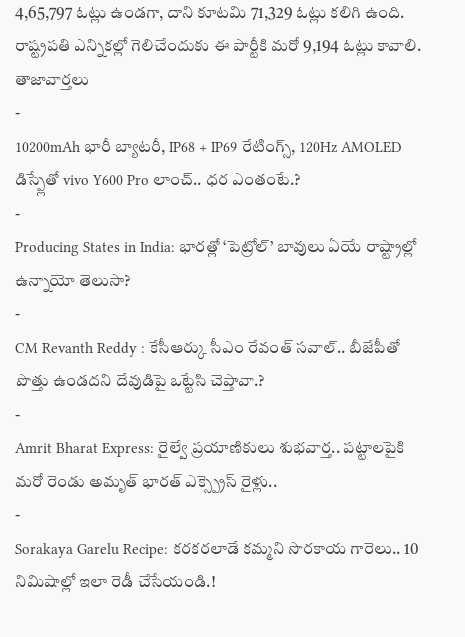4,65,797 ఓట్లు ఉండగా, దాని కూటమి 71,329 ఓట్లు కలిగి ఉంది. రాష్ట్రపతి ఎన్నికల్లో గెలిచేందుకు ఈ పార్టీకి మరో 9,194 ఓట్లు కావాలి.
తాజావార్తలు
-
10200mAh భారీ బ్యాటరీ, IP68 + IP69 రేటింగ్స్, 120Hz AMOLED డిస్ప్లేతో vivo Y600 Pro లాంచ్.. ధర ఎంతంటే.?
-
Producing States in India: భారత్లో ‘పెట్రోల్’ బావులు ఏయే రాష్ట్రాల్లో ఉన్నాయో తెలుసా?
-
CM Revanth Reddy : కేసీఆర్కు సీఎం రేవంత్ సవాల్.. బీజేపీతో పొత్తు ఉండదని దేవుడిపై ఒట్టేసి చెప్తావా.?
-
Amrit Bharat Express: రైల్వే ప్రయాణికులు శుభవార్త.. పట్టాలపైకి మరో రెండు అమృత్ భారత్ ఎక్స్ప్రెస్ రైళ్లు..
-
Sorakaya Garelu Recipe: కరకరలాడే కమ్మని సొరకాయ గారెలు.. 10 నిమిషాల్లో ఇలా రెడీ చేసేయండి.!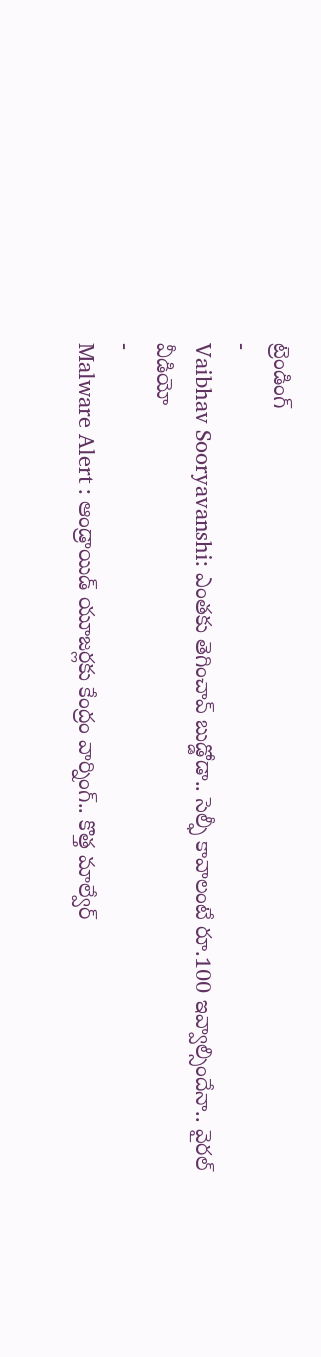ట్రెండింగ్
-
Vaibhav Sooryavanshi: ఎంతకు తెగించావ్ బుడ్డోడా.. సెల్ఫీ కావాలంటే రూ.100 ఇవ్వాల్సిందేనా.. వైరల్ వీడియో
-
Malware Alert : ఆండ్రాయిడ్ యూజర్లకు కేంద్రం వార్నింగ్.. కొత్త మాల్వేర్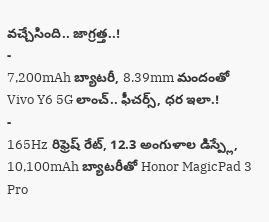వచ్చేసింది.. జాగ్రత్త..!
-
7,200mAh బ్యాటరీ, 8.39mm మందంతో Vivo Y6 5G లాంచ్.. ఫీచర్స్, ధర ఇలా.!
-
165Hz రిఫ్రెష్ రేట్, 12.3 అంగుళాల డిస్ప్లే, 10,100mAh బ్యాటరీతో Honor MagicPad 3 Pro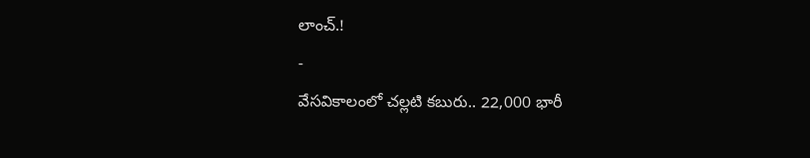లాంచ్.!
-
వేసవికాలంలో చల్లటి కబురు.. 22,000 భారీ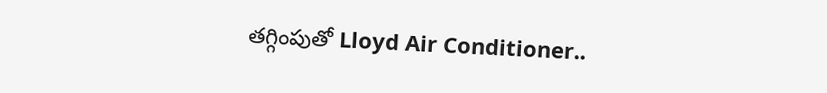తగ్గింపుతో Lloyd Air Conditioner..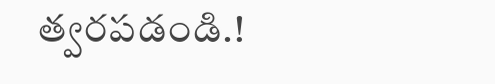త్వరపడండి.!